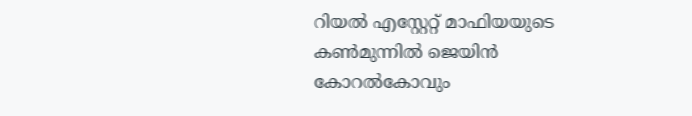റിയല്‍ എസ്റ്റേറ്റ് മാഫിയയുടെ കണ്‍മുന്നില്‍ ജെയിന്‍ കോറല്‍കോവും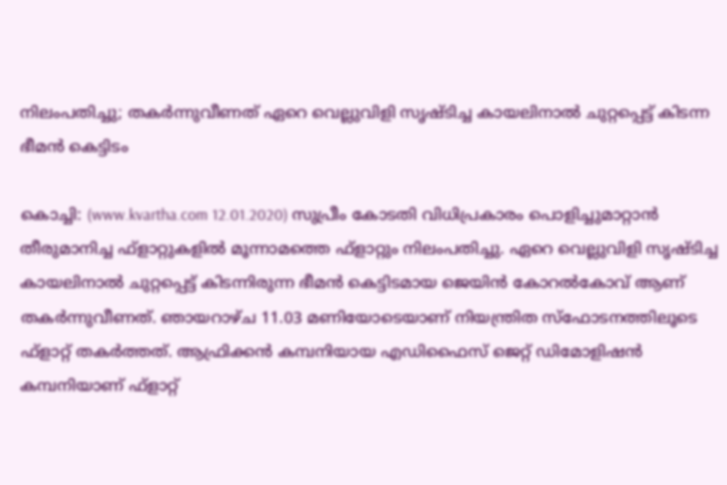നിലംപതിച്ചു; തകര്‍ന്നുവീണത് ഏറെ വെല്ലുവിളി സൃഷ്ടിച്ച കായലിനാല്‍ ചുറ്റപ്പെട്ട് കിടന്ന ഭീമന്‍ കെട്ടിടം

കൊച്ചി: (www.kvartha.com 12.01.2020) സുപ്രീം കോടതി വിധിപ്രകാരം പൊളിച്ചുമാറ്റാന്‍ തീരുമാനിച്ച ഫ്‌ളാറ്റുകളില്‍ മൂന്നാമത്തെ ഫ്‌ളാറ്റും നിലംപതിച്ചു. ഏറെ വെല്ലുവിളി സൃഷ്ടിച്ച കായലിനാല്‍ ചുറ്റപ്പെട്ട് കിടന്നിരുന്ന ഭീമന്‍ കെട്ടിടമായ ജെയിന്‍ കോറല്‍കോവ് ആണ് തകര്‍ന്നുവീണത്. ഞായറാഴ്ച 11.03 മണിയോടെയാണ് നിയന്ത്രിത സ്‌ഫോടനത്തിലൂടെ ഫ്‌ളാറ്റ് തകര്‍ത്തത്. ആഫ്രിക്കന്‍ കമ്പനിയായ എഡിഫൈസ് ജെറ്റ് ഡിമോളിഷന്‍ കമ്പനിയാണ് ഫ്‌ളാറ്റ്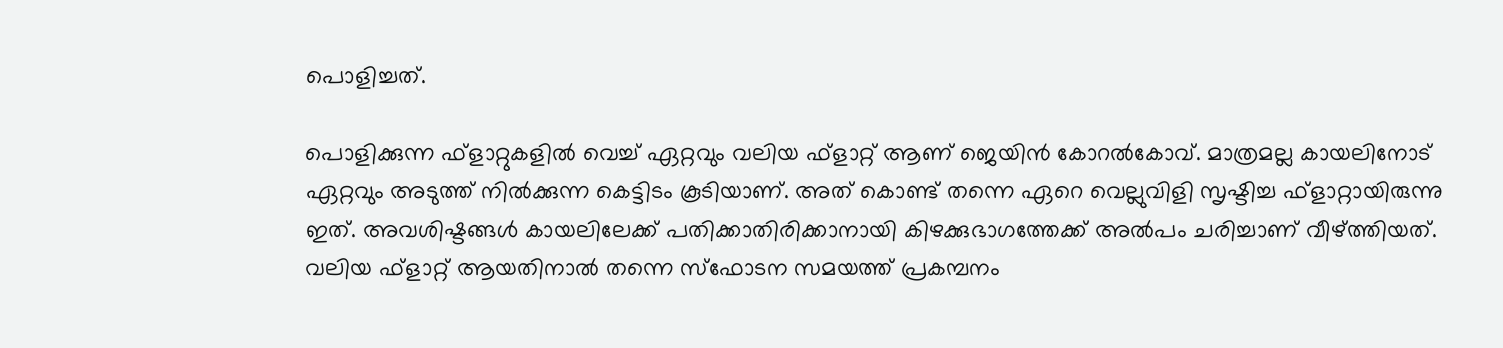പൊളിച്ചത്.

പൊളിക്കുന്ന ഫ്‌ളാറ്റുകളില്‍ വെച്ച് ഏറ്റവും വലിയ ഫ്‌ളാറ്റ് ആണ് ജെയിന്‍ കോറല്‍കോവ്. മാത്രമല്ല കായലിനോട് ഏറ്റവും അടുത്ത് നില്‍ക്കുന്ന കെട്ടിടം കൂടിയാണ്. അത് കൊണ്ട് തന്നെ ഏറെ വെല്ലുവിളി സൃഷ്ടിച്ച ഫ്‌ളാറ്റായിരുന്നു ഇത്. അവശിഷ്ടങ്ങള്‍ കായലിലേക്ക് പതിക്കാതിരിക്കാനായി കിഴക്കുഭാഗത്തേക്ക് അല്‍പം ചരിച്ചാണ് വീഴ്ത്തിയത്. വലിയ ഫ്‌ളാറ്റ് ആയതിനാല്‍ തന്നെ സ്‌ഫോടന സമയത്ത് പ്രകമ്പനം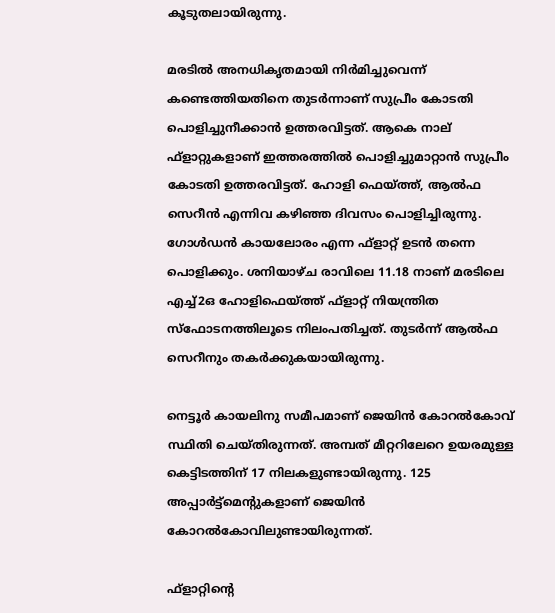കൂടുതലായിരുന്നു.

മരടില്‍ അനധികൃതമായി നിര്‍മിച്ചുവെന്ന് കണ്ടെത്തിയതിനെ തുടര്‍ന്നാണ് സുപ്രീം കോടതി പൊളിച്ചുനീക്കാന്‍ ഉത്തരവിട്ടത്. ആകെ നാല് ഫ്‌ളാറ്റുകളാണ് ഇത്തരത്തില്‍ പൊളിച്ചുമാറ്റാന്‍ സുപ്രീം കോടതി ഉത്തരവിട്ടത്. ഹോളി ഫെയ്ത്ത്, ആല്‍ഫ സെറീന്‍ എന്നിവ കഴിഞ്ഞ ദിവസം പൊളിച്ചിരുന്നു. ഗോള്‍ഡന്‍ കായലോരം എന്ന ഫ്‌ളാറ്റ് ഉടന്‍ തന്നെ പൊളിക്കും. ശനിയാഴ്ച രാവിലെ 11.18 നാണ് മരടിലെ എച്ച്2ഒ ഹോളിഫെയ്ത്ത് ഫ്‌ളാറ്റ് നിയന്ത്രിത സ്ഫോടനത്തിലൂടെ നിലംപതിച്ചത്. തുടര്‍ന്ന് ആല്‍ഫ സെറീനും തകര്‍ക്കുകയായിരുന്നു.

നെട്ടൂര്‍ കായലിനു സമീപമാണ് ജെയിന്‍ കോറല്‍കോവ് സ്ഥിതി ചെയ്തിരുന്നത്. അമ്പത് മീറ്ററിലേറെ ഉയരമുള്ള കെട്ടിടത്തിന് 17 നിലകളുണ്ടായിരുന്നു. 125 അപ്പാര്‍ട്ട്മെന്റുകളാണ് ജെയിന്‍ കോറല്‍കോവിലുണ്ടായിരുന്നത്.

ഫ്‌ളാറ്റിന്റെ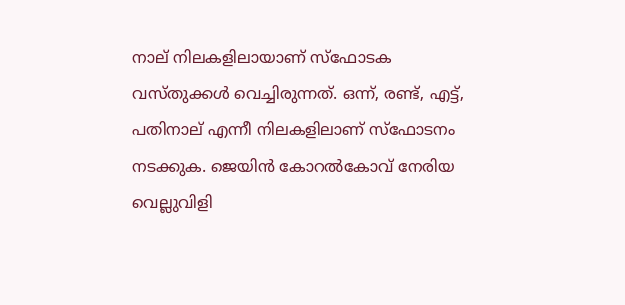നാല് നിലകളിലായാണ് സ്‌ഫോടക വസ്തുക്കള്‍ വെച്ചിരുന്നത്. ഒന്ന്, രണ്ട്, എട്ട്, പതിനാല് എന്നീ നിലകളിലാണ് സ്‌ഫോടനം നടക്കുക. ജെയിന്‍ കോറല്‍കോവ് നേരിയ വെല്ലുവിളി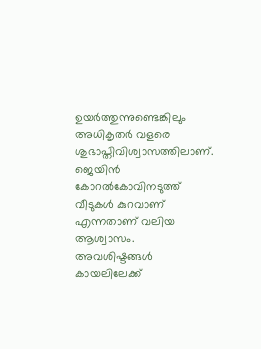ഉയര്‍ത്തുന്നുണ്ടെങ്കിലും അധികൃതര്‍ വളരെ ശുഭാപ്തിവിശ്വാസത്തിലാണ്. ജെയിന്‍ കോറല്‍കോവിനടുത്ത് വീടുകള്‍ കുറവാണ് എന്നതാണ് വലിയ ആശ്വാസം. അവശിഷ്ടങ്ങള്‍ കായലിലേക്ക്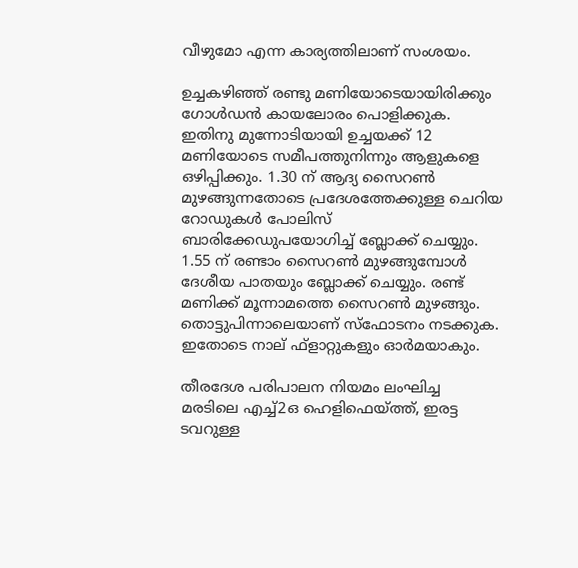വീഴുമോ എന്ന കാര്യത്തിലാണ് സംശയം.

ഉച്ചകഴിഞ്ഞ് രണ്ടു മണിയോടെയായിരിക്കും ഗോള്‍ഡന്‍ കായലോരം പൊളിക്കുക. ഇതിനു മുന്നോടിയായി ഉച്ചയക്ക് 12 മണിയോടെ സമീപത്തുനിന്നും ആളുകളെ ഒഴിപ്പിക്കും. 1.30 ന് ആദ്യ സൈറണ്‍ മുഴങ്ങുന്നതോടെ പ്രദേശത്തേക്കുള്ള ചെറിയ റോഡുകള്‍ പോലിസ് ബാരിക്കേഡുപയോഗിച്ച് ബ്ലോക്ക് ചെയ്യും. 1.55 ന് രണ്ടാം സൈറണ്‍ മുഴങ്ങുമ്പോള്‍ ദേശീയ പാതയും ബ്ലോക്ക് ചെയ്യും. രണ്ട് മണിക്ക് മൂന്നാമത്തെ സൈറണ്‍ മുഴങ്ങും. തൊട്ടുപിന്നാലെയാണ് സ്‌ഫോടനം നടക്കുക. ഇതോടെ നാല് ഫ്‌ളാറ്റുകളും ഓര്‍മയാകും.

തീരദേശ പരിപാലന നിയമം ലംഘിച്ച മരടിലെ എച്ച്2ഒ ഹെളിഫെയ്ത്ത്, ഇരട്ട ടവറുള്ള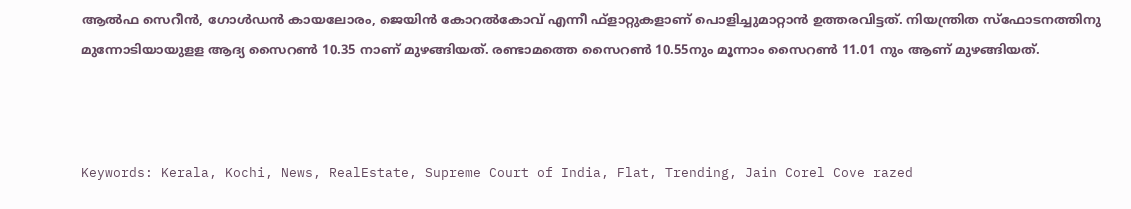ആല്‍ഫ സെറീന്‍, ഗോള്‍ഡന്‍ കായലോരം, ജെയിന്‍ കോറല്‍കോവ് എന്നീ ഫ്‌ളാറ്റുകളാണ് പൊളിച്ചുമാറ്റാന്‍ ഉത്തരവിട്ടത്. നിയന്ത്രിത സ്ഫോടനത്തിനു മുന്നോടിയായുളള ആദ്യ സൈറണ്‍ 10.35 നാണ് മുഴങ്ങിയത്. രണ്ടാമത്തെ സൈറണ്‍ 10.55നും മൂന്നാം സൈറണ്‍ 11.01 നും ആണ് മുഴങ്ങിയത്.



Keywords: Kerala, Kochi, News, RealEstate, Supreme Court of India, Flat, Trending, Jain Corel Cove razed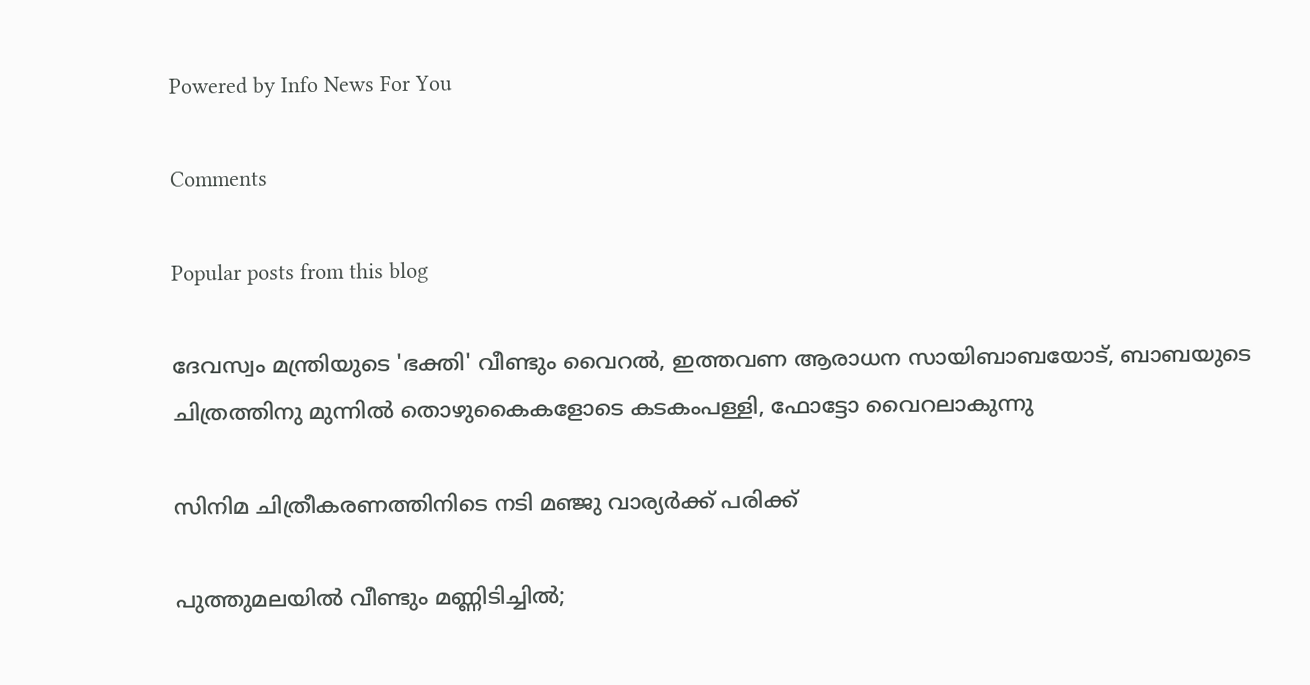Powered by Info News For You

Comments

Popular posts from this blog

ദേവസ്വം മന്ത്രിയുടെ 'ഭക്തി' വീണ്ടും വൈറല്‍, ഇത്തവണ ആരാധന സായിബാബയോട്, ബാബയുടെ ചിത്രത്തിനു മുന്നില്‍ തൊഴുകൈകളോടെ കടകംപള്ളി, ഫോട്ടോ വൈറലാകുന്നു

സിനിമ ചിത്രീകരണത്തിനിടെ നടി മഞ്ജു വാര്യര്‍ക്ക് പരിക്ക്

പുത്തുമലയില്‍ വീണ്ടും മണ്ണിടിച്ചില്‍;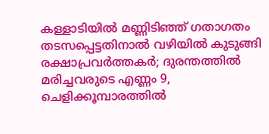കള്ളാടിയില്‍ മണ്ണിടിഞ്ഞ് ഗതാഗതം തടസപ്പെട്ടതിനാല്‍ വഴിയില്‍ കുടുങ്ങി രക്ഷാപ്രവര്‍ത്തകര്‍; ദുരന്തത്തില്‍ മരിച്ചവരുടെ എണ്ണം 9, ചെളിക്കൂമ്പാരത്തില്‍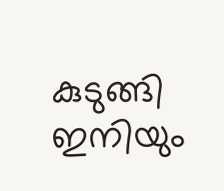കുടുങ്ങി ഇനിയും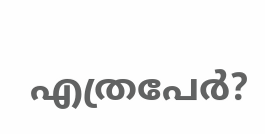എത്രപേര്‍?